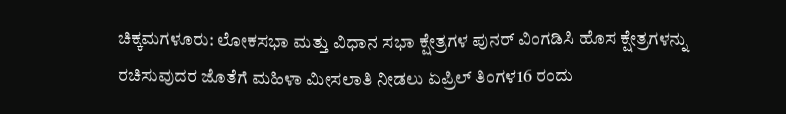ಚಿಕ್ಕಮಗಳೂರು: ಲೋಕಸಭಾ ಮತ್ತು ವಿಧಾನ ಸಭಾ ಕ್ಷೇತ್ರಗಳ ಪುನರ್ ವಿಂಗಡಿಸಿ ಹೊಸ ಕ್ಷೇತ್ರಗಳನ್ನು ರಚಿಸುವುದರ ಜೊತೆಗೆ ಮಹಿಳಾ ಮೀಸಲಾತಿ ನೀಡಲು ಏಪ್ರಿಲ್ ತಿಂಗಳ16 ರಂದು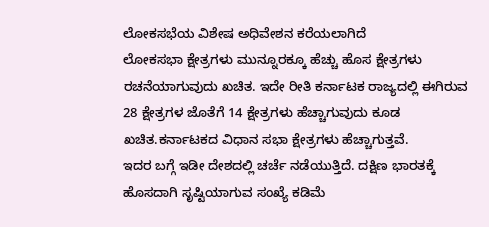ಲೋಕಸಭೆಯ ವಿಶೇಷ ಅಧಿವೇಶನ ಕರೆಯಲಾಗಿದೆ
ಲೋಕಸಭಾ ಕ್ಷೇತ್ರಗಳು ಮುನ್ನೂರಕ್ಕೂ ಹೆಚ್ಚು ಹೊಸ ಕ್ಷೇತ್ರಗಳು ರಚನೆಯಾಗುವುದು ಖಚಿತ. ಇದೇ ರೀತಿ ಕರ್ನಾಟಕ ರಾಜ್ಯದಲ್ಲಿ ಈಗಿರುವ 28 ಕ್ಷೇತ್ರಗಳ ಜೊತೆಗೆ 14 ಕ್ಷೇತ್ರಗಳು ಹೆಚ್ಚಾಗುವುದು ಕೂಡ ಖಚಿತ.ಕರ್ನಾಟಕದ ವಿಧಾನ ಸಭಾ ಕ್ಷೇತ್ರಗಳು ಹೆಚ್ಚಾಗುತ್ತವೆ.
ಇದರ ಬಗ್ಗೆ ಇಡೀ ದೇಶದಲ್ಲಿ ಚರ್ಚೆ ನಡೆಯುತ್ತಿದೆ. ದಕ್ಷಿಣ ಭಾರತಕ್ಕೆ ಹೊಸದಾಗಿ ಸೃಷ್ಟಿಯಾಗುವ ಸಂಖ್ಯೆ ಕಡಿಮೆ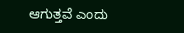ಆಗುತ್ತವೆ ಎಂದು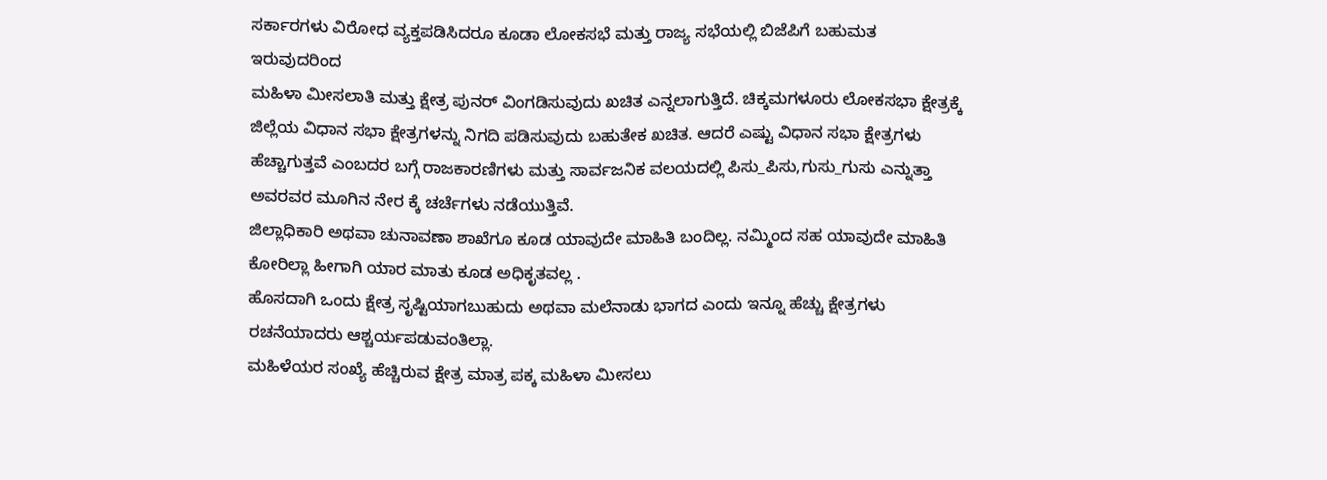ಸರ್ಕಾರಗಳು ವಿರೋಧ ವ್ಯಕ್ತಪಡಿಸಿದರೂ ಕೂಡಾ ಲೋಕಸಭೆ ಮತ್ತು ರಾಜ್ಯ ಸಭೆಯಲ್ಲಿ ಬಿಜೆಪಿಗೆ ಬಹುಮತ ಇರುವುದರಿಂದ
ಮಹಿಳಾ ಮೀಸಲಾತಿ ಮತ್ತು ಕ್ಷೇತ್ರ ಪುನರ್ ವಿಂಗಡಿಸುವುದು ಖಚಿತ ಎನ್ನಲಾಗುತ್ತಿದೆ. ಚಿಕ್ಕಮಗಳೂರು ಲೋಕಸಭಾ ಕ್ಷೇತ್ರಕ್ಕೆ ಜಿಲ್ಲೆಯ ವಿಧಾನ ಸಭಾ ಕ್ಷೇತ್ರಗಳನ್ನು ನಿಗದಿ ಪಡಿಸುವುದು ಬಹುತೇಕ ಖಚಿತ. ಆದರೆ ಎಷ್ಟು ವಿಧಾನ ಸಭಾ ಕ್ಷೇತ್ರಗಳು ಹೆಚ್ಚಾಗುತ್ತವೆ ಎಂಬದರ ಬಗ್ಗೆ ರಾಜಕಾರಣಿಗಳು ಮತ್ತು ಸಾರ್ವಜನಿಕ ವಲಯದಲ್ಲಿ ಪಿಸು_ಪಿಸು,ಗುಸು_ಗುಸು ಎನ್ನುತ್ತಾ ಅವರವರ ಮೂಗಿನ ನೇರ ಕ್ಕೆ ಚರ್ಚೆಗಳು ನಡೆಯುತ್ತಿವೆ.
ಜಿಲ್ಲಾಧಿಕಾರಿ ಅಥವಾ ಚುನಾವಣಾ ಶಾಖೆಗೂ ಕೂಡ ಯಾವುದೇ ಮಾಹಿತಿ ಬಂದಿಲ್ಲ. ನಮ್ಮಿಂದ ಸಹ ಯಾವುದೇ ಮಾಹಿತಿ ಕೋರಿಲ್ಲಾ ಹೀಗಾಗಿ ಯಾರ ಮಾತು ಕೂಡ ಅಧಿಕೃತವಲ್ಲ .
ಹೊಸದಾಗಿ ಒಂದು ಕ್ಷೇತ್ರ ಸೃಷ್ಟಿಯಾಗಬುಹುದು ಅಥವಾ ಮಲೆನಾಡು ಭಾಗದ ಎಂದು ಇನ್ನೂ ಹೆಚ್ಚು ಕ್ಷೇತ್ರಗಳು ರಚನೆಯಾದರು ಆಶ್ಚರ್ಯಪಡುವಂತಿಲ್ಲಾ.
ಮಹಿಳೆಯರ ಸಂಖ್ಯೆ ಹೆಚ್ಚಿರುವ ಕ್ಷೇತ್ರ ಮಾತ್ರ ಪಕ್ಕ ಮಹಿಳಾ ಮೀಸಲು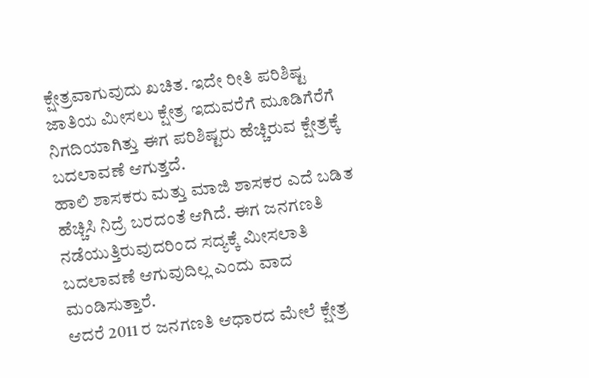ಕ್ಷೇತ್ರವಾಗುವುದು ಖಚಿತ. ಇದೇ ರೀತಿ ಪರಿಶಿಷ್ಟ ಜಾತಿಯ ಮೀಸಲು ಕ್ಷೇತ್ರ ಇದುವರೆಗೆ ಮೂಡಿಗೆರೆಗೆ ನಿಗದಿಯಾಗಿತ್ತು ಈಗ ಪರಿಶಿಷ್ಟರು ಹೆಚ್ಚಿರುವ ಕ್ಷೇತ್ರಕ್ಕೆ ಬದಲಾವಣೆ ಆಗುತ್ತದೆ.
ಹಾಲಿ ಶಾಸಕರು ಮತ್ತು ಮಾಜಿ ಶಾಸಕರ ಎದೆ ಬಡಿತ ಹೆಚ್ಚಿಸಿ ನಿದ್ರೆ ಬರದಂತೆ ಆಗಿದೆ. ಈಗ ಜನಗಣತಿ ನಡೆಯುತ್ತಿರುವುದರಿಂದ ಸದ್ಯಕ್ಕೆ ಮೀಸಲಾತಿ ಬದಲಾವಣೆ ಆಗುವುದಿಲ್ಲ ಎಂದು ವಾದ ಮಂಡಿಸುತ್ತಾರೆ.
ಆದರೆ 2011 ರ ಜನಗಣತಿ ಆಧಾರದ ಮೇಲೆ ಕ್ಷೇತ್ರ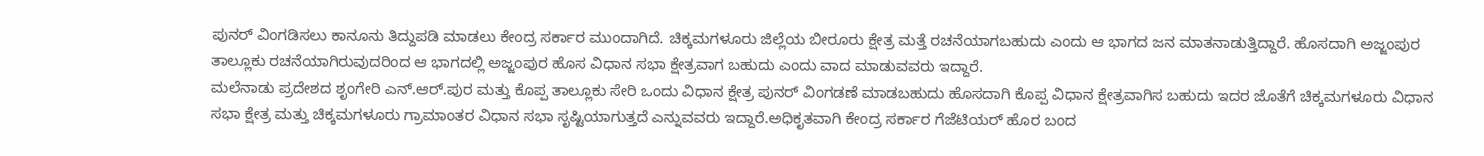ಪುನರ್ ವಿಂಗಡಿಸಲು ಕಾನೂನು ತಿದ್ದುಪಡಿ ಮಾಡಲು ಕೇಂದ್ರ ಸರ್ಕಾರ ಮುಂದಾಗಿದೆ. ಚಿಕ್ಕಮಗಳೂರು ಜಿಲ್ಲೆಯ ಬೀರೂರು ಕ್ಷೇತ್ರ ಮತ್ತೆ ರಚನೆಯಾಗಬಹುದು ಎಂದು ಆ ಭಾಗದ ಜನ ಮಾತನಾಡುತ್ತಿದ್ದಾರೆ. ಹೊಸದಾಗಿ ಅಜ್ಜಂಪುರ ತಾಲ್ಲೂಕು ರಚನೆಯಾಗಿರುವುದರಿಂದ ಆ ಭಾಗದಲ್ಲಿ ಅಜ್ಜಂಪುರ ಹೊಸ ವಿಧಾನ ಸಭಾ ಕ್ಷೇತ್ರವಾಗ ಬಹುದು ಎಂದು ವಾದ ಮಾಡುವವರು ಇದ್ದಾರೆ.
ಮಲೆನಾಡು ಪ್ರದೇಶದ ಶೃಂಗೇರಿ ಎನ್.ಆರ್.ಪುರ ಮತ್ತು ಕೊಪ್ಪ ತಾಲ್ಲೂಕು ಸೇರಿ ಒಂದು ವಿಧಾನ ಕ್ಷೇತ್ರ ಪುನರ್ ವಿಂಗಡಣೆ ಮಾಡಬಹುದು ಹೊಸದಾಗಿ ಕೊಪ್ಪ ವಿಧಾನ ಕ್ಷೇತ್ರವಾಗಿಸ ಬಹುದು ಇದರ ಜೊತೆಗೆ ಚಿಕ್ಕಮಗಳೂರು ವಿಧಾನ ಸಭಾ ಕ್ಷೇತ್ರ ಮತ್ತು ಚಿಕ್ಕಮಗಳೂರು ಗ್ರಾಮಾಂತರ ವಿಧಾನ ಸಭಾ ಸೃಷ್ಟಿಯಾಗುತ್ತದೆ ಎನ್ನುವವರು ಇದ್ದಾರೆ.ಅಧಿಕೃತವಾಗಿ ಕೇಂದ್ರ ಸರ್ಕಾರ ಗೆಜೆಟಿಯರ್ ಹೊರ ಬಂದ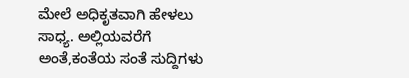ಮೇಲೆ ಅಧಿಕೃತವಾಗಿ ಹೇಳಲು ಸಾಧ್ಯ. ಅಲ್ಲಿಯವರೆಗೆ ಅಂತೆ,ಕಂತೆಯ ಸಂತೆ ಸುದ್ದಿಗಳು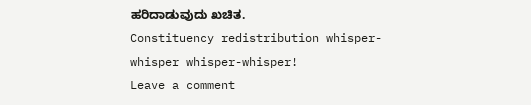ಹರಿದಾಡುವುದು ಖಚಿತ.
Constituency redistribution whisper-whisper whisper-whisper!
Leave a comment